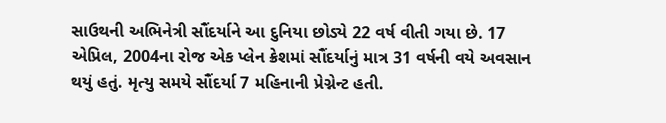સાઉથની અભિનેત્રી સૌંદર્યાને આ દુનિયા છોડ્યે 22 વર્ષ વીતી ગયા છે. 17 એપ્રિલ, 2004ના રોજ એક પ્લેન ક્રેશમાં સૌંદર્યાનું માત્ર 31 વર્ષની વયે અવસાન થયું હતું. મૃત્યુ સમયે સૌંદર્યા 7 મહિનાની પ્રેગ્નેન્ટ હતી.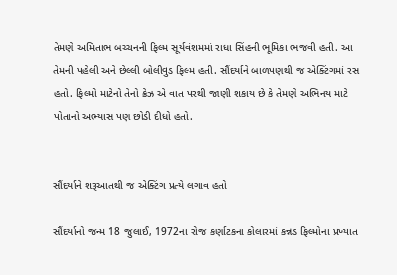તેમણે અમિતાભ બચ્ચનની ફિલ્મ સૂર્યવંશમમાં રાધા સિંહની ભૂમિકા ભજવી હતી. આ તેમની પહેલી અને છેલ્લી બોલીવુડ ફિલ્મ હતી. સૌંદર્યાને બાળપણથી જ એક્ટિંગમાં રસ હતો. ફિલ્મો માટેનો તેનો ક્રેઝ એ વાત પરથી જાણી શકાય છે કે તેમણે અભિનય માટે પોતાનો અભ્યાસ પણ છોડી દીધો હતો.


સૌંદર્યાને શરૂઆતથી જ એક્ટિંગ પ્રત્યે લગાવ હતો

સૌંદર્યાનો જન્મ 18 જુલાઈ, 1972ના રોજ કર્ણાટકના કોલારમાં કન્નડ ફિલ્મોના પ્રખ્યાત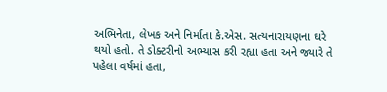અભિનેતા, લેખક અને નિર્માતા કે.એસ. સત્યનારાયણના ઘરે થયો હતો. તે ડોક્ટરીનો અભ્યાસ કરી રહ્યા હતા અને જ્યારે તે પહેલા વર્ષમાં હતા,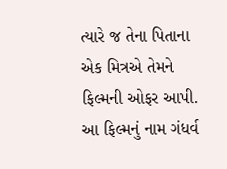ત્યારે જ તેના પિતાના એક મિત્રએ તેમને ફિલ્મની ઓફર આપી. આ ફિલ્મનું નામ ગંધર્વ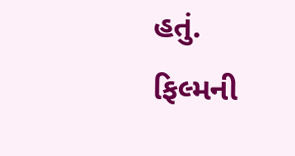હતું. ફિલ્મની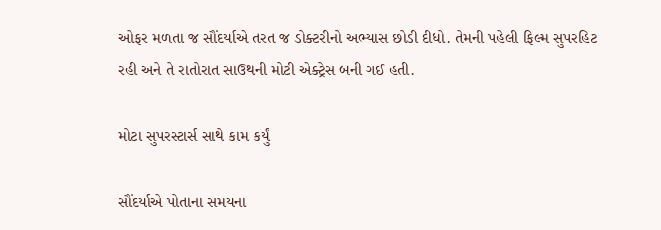ઓફર મળતા જ સૌંદર્યાએ તરત જ ડોક્ટરીનો અભ્યાસ છોડી દીધો. તેમની પહેલી ફિલ્મ સુપરહિટ રહી અને તે રાતોરાત સાઉથની મોટી એક્ટ્રેસ બની ગઈ હતી.

મોટા સુપરસ્ટાર્સ સાથે કામ કર્યું

સૌંદર્યાએ પોતાના સમયના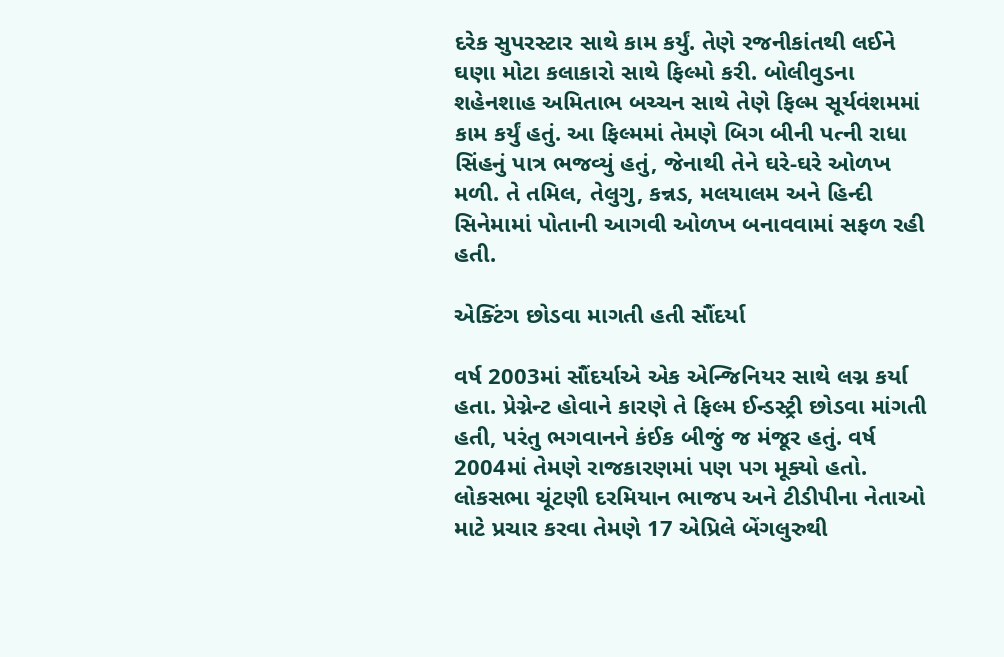દરેક સુપરસ્ટાર સાથે કામ કર્યું. તેણે રજનીકાંતથી લઈને ઘણા મોટા કલાકારો સાથે ફિલ્મો કરી. બોલીવુડના શહેનશાહ અમિતાભ બચ્ચન સાથે તેણે ફિલ્મ સૂર્યવંશમમાં કામ કર્યું હતું. આ ફિલ્મમાં તેમણે બિગ બીની પત્ની રાધા સિંહનું પાત્ર ભજવ્યું હતું, જેનાથી તેને ઘરે-ઘરે ઓળખ મળી. તે તમિલ, તેલુગુ, કન્નડ, મલયાલમ અને હિન્દી સિનેમામાં પોતાની આગવી ઓળખ બનાવવામાં સફળ રહી હતી.

એક્ટિંગ છોડવા માગતી હતી સૌંદર્યા

વર્ષ 2003માં સૌંદર્યાએ એક એન્જિનિયર સાથે લગ્ન કર્યા હતા. પ્રેગ્નેન્ટ હોવાને કારણે તે ફિલ્મ ઈન્ડસ્ટ્રી છોડવા માંગતી હતી, પરંતુ ભગવાનને કંઈક બીજું જ મંજૂર હતું. વર્ષ 2004માં તેમણે રાજકારણમાં પણ પગ મૂક્યો હતો. લોકસભા ચૂંટણી દરમિયાન ભાજપ અને ટીડીપીના નેતાઓ માટે પ્રચાર કરવા તેમણે 17 એપ્રિલે બેંગલુરુથી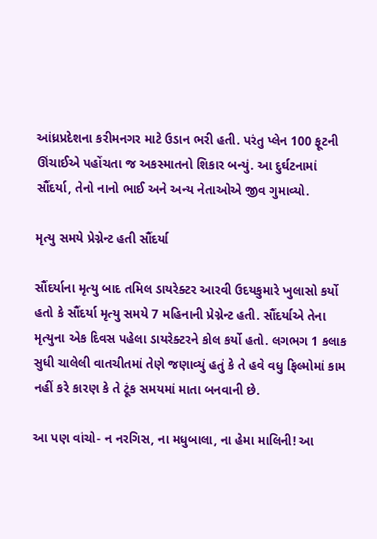આંધ્રપ્રદેશના કરીમનગર માટે ઉડાન ભરી હતી. પરંતુ પ્લેન 100 ફૂટની ઊંચાઈએ પહોંચતા જ અકસ્માતનો શિકાર બન્યું. આ દુર્ઘટનામાં સૌંદર્યા, તેનો નાનો ભાઈ અને અન્ય નેતાઓએ જીવ ગુમાવ્યો.

મૃત્યુ સમયે પ્રેગ્નેન્ટ હતી સૌંદર્યા

સૌંદર્યાના મૃત્યુ બાદ તમિલ ડાયરેક્ટર આરવી ઉદયકુમારે ખુલાસો કર્યો હતો કે સૌંદર્યા મૃત્યુ સમયે 7 મહિનાની પ્રેગ્નેન્ટ હતી. સૌંદર્યાએ તેના મૃત્યુના એક દિવસ પહેલા ડાયરેક્ટરને કોલ કર્યો હતો. લગભગ 1 કલાક સુધી ચાલેલી વાતચીતમાં તેણે જણાવ્યું હતું કે તે હવે વધુ ફિલ્મોમાં કામ નહીં કરે કારણ કે તે ટૂંક સમયમાં માતા બનવાની છે.

આ પણ વાંચો- ન નરગિસ, ના મધુબાલા, ના હેમા માલિની! આ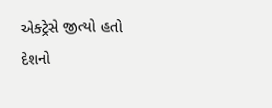એક્ટ્રેસે જીત્યો હતો દેશનો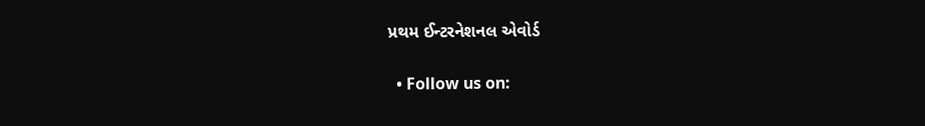પ્રથમ ઈન્ટરનેશનલ એવોર્ડ

  • Follow us on: